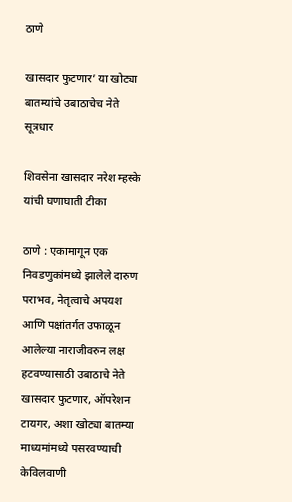ठाणे

खासदार फुटणार’ या खोट्या बातम्यांचे उबाठाचेच नेते सूत्रधार

शिवसेना खासदार नरेश म्हस्के यांची घणाघाती टीका

ठाणे : एकामागून एक निवडणुकांमध्ये झालेले दारुण पराभव, नेतृत्वाचे अपयश आणि पक्षांतर्गत उफाळून आलेल्या नाराजीवरुन लक्ष हटवण्यासाठी उबाठाचे नेते खासदार फुटणार, ऑपरेशन टायगर, अशा खोट्या बातम्या माध्यमांमध्ये पसरवण्याची केविलवाणी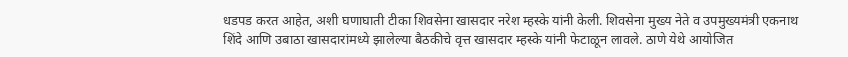धडपड करत आहेत, अशी घणाघाती टीका शिवसेना खासदार नरेश म्हस्के यांनी केली. शिवसेना मुख्य नेते व उपमुख्यमंत्री एकनाथ शिंदे आणि उबाठा खासदारांमध्ये झालेल्या बैठकीचे वृत्त खासदार म्हस्के यांनी फेटाळून लावले. ठाणे येथे आयोजित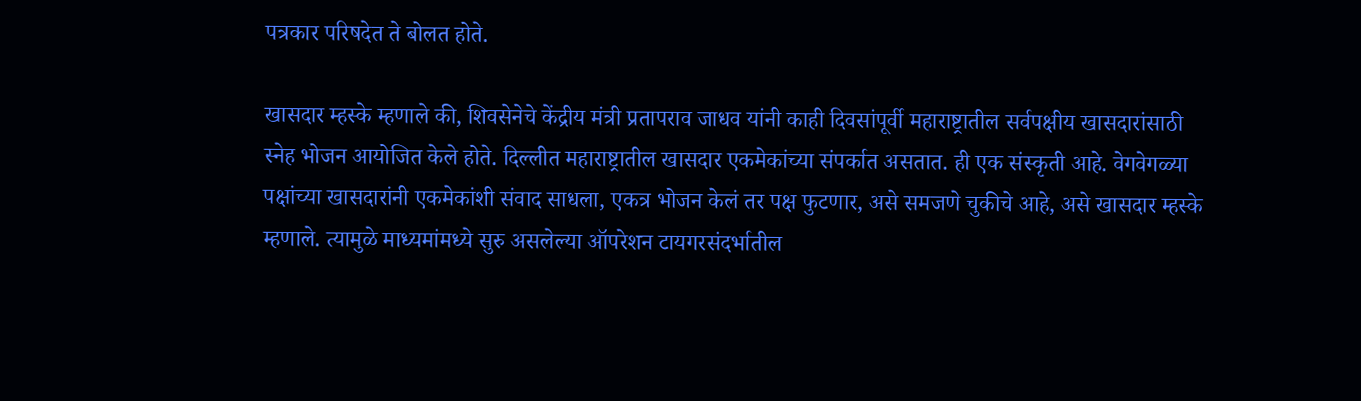पत्रकार परिषदेत ते बोलत होते.

खासदार म्हस्के म्हणाले की, शिवसेनेचे केंद्रीय मंत्री प्रतापराव जाधव यांनी काही दिवसांपूर्वी महाराष्ट्रातील सर्वपक्षीय खासदारांसाठी स्नेह भोजन आयोजित केले होते. दिल्लीत महाराष्ट्रातील खासदार एकमेकांच्या संपर्कात असतात. ही एक संस्कृती आहे. वेगवेगळ्या पक्षांच्या खासदारांनी एकमेकांशी संवाद साधला, एकत्र भोजन केलं तर पक्ष फुटणार, असे समजणे चुकीचे आहे, असे खासदार म्हस्के म्हणाले. त्यामुळे माध्यमांमध्ये सुरु असलेल्या ऑपरेशन टायगरसंदर्भातील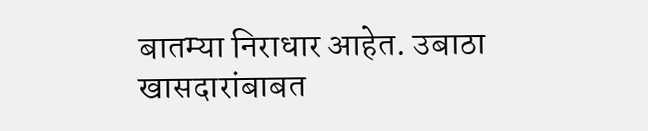बातम्या निराधार आहेत. उबाठा खासदारांबाबत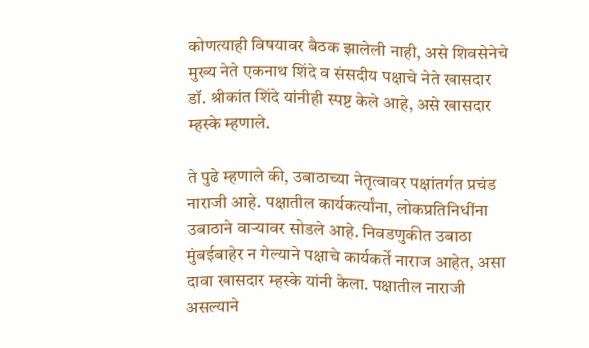कोणत्याही विषयावर बैठक झालेली नाही, असे शिवसेनेचे मुख्य नेते एकनाथ शिंदे व संसदीय पक्षाचे नेते खासदार डॉ. श्रीकांत शिंदे यांनीही स्पष्ट केले आहे, असे खासदार म्हस्के म्हणाले.

ते पुढे म्हणाले की, उबाठाच्या नेतृत्वावर पक्षांतर्गत प्रचंड नाराजी आहे. पक्षातील कार्यकर्त्यांना, लोकप्रतिनिधींना उबाठाने वाऱ्यावर सोडले आहे. निवडणुकीत उबाठा मुंबईबाहेर न गेल्याने पक्षाचे कार्यकर्ते नाराज आहेत, असा दावा खासदार म्हस्के यांनी केला. पक्षातील नाराजी असल्याने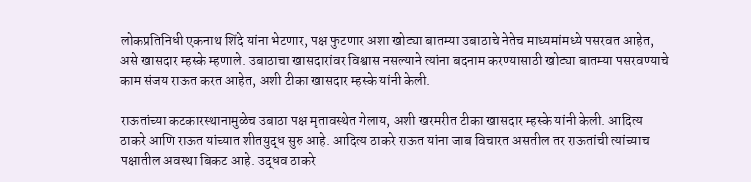लोकप्रतिनिधी एकनाथ शिंदे यांना भेटणार, पक्ष फुटणार अशा खोट्या बातम्या उबाठाचे नेतेच माध्यमांमध्ये पसरवत आहेत, असे खासदार म्हस्के म्हणाले. उबाठाचा खासदारांवर विश्वास नसल्याने त्यांना बदनाम करण्यासाठी खोट्या बातम्या पसरवण्याचे काम संजय राऊत करत आहेत, अशी टीका खासदार म्हस्के यांनी केली.

राऊतांच्या कटकारस्थानामुळेच उबाठा पक्ष मृतावस्थेत गेलाय, अशी खरमरीत टीका खासदार म्हस्के यांनी केली. आदित्य ठाकरे आणि राऊत यांच्यात शीतयुद्ध सुरु आहे. आदित्य ठाकरे राऊत यांना जाब विचारत असतील तर राऊतांची त्यांच्याच पक्षातील अवस्था बिकट आहे. उद्धव ठाकरे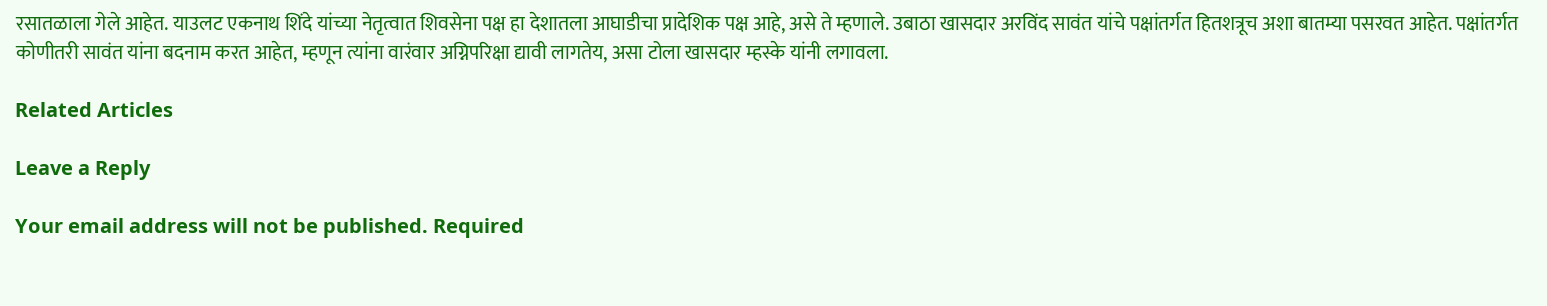रसातळाला गेले आहेत. याउलट एकनाथ शिंदे यांच्या नेतृत्वात शिवसेना पक्ष हा देशातला आघाडीचा प्रादेशिक पक्ष आहे, असे ते म्हणाले. उबाठा खासदार अरविंद सावंत यांचे पक्षांतर्गत हितशत्रूच अशा बातम्या पसरवत आहेत. पक्षांतर्गत कोणीतरी सावंत यांना बदनाम करत आहेत, म्हणून त्यांना वारंवार अग्निपरिक्षा द्यावी लागतेय, असा टोला खासदार म्हस्के यांनी लगावला.

Related Articles

Leave a Reply

Your email address will not be published. Required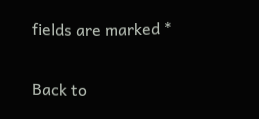fields are marked *

Back to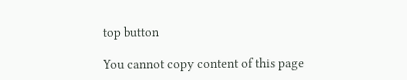top button

You cannot copy content of this page